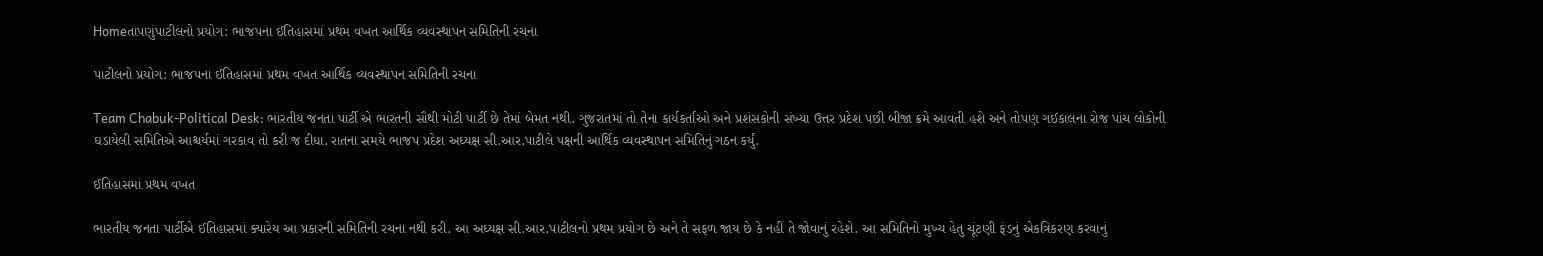Homeતાપણુંપાટીલનો પ્રયોગ: ભાજપના ઈતિહાસમાં પ્રથમ વખત આર્થિક વ્યવસ્થાપન સમિતિની રચના

પાટીલનો પ્રયોગ: ભાજપના ઈતિહાસમાં પ્રથમ વખત આર્થિક વ્યવસ્થાપન સમિતિની રચના

Team Chabuk-Political Desk: ભારતીય જનતા પાર્ટી એ ભારતની સૌથી મોટી પાર્ટી છે તેમાં બેમત નથી. ગુજરાતમાં તો તેના કાર્યકર્તાઓ અને પ્રશંસકોની સંખ્યા ઉત્તર પ્રદેશ પછી બીજા ક્રમે આવતી હશે અને તોપણ ગઈકાલના રોજ પાંચ લોકોની ઘડાયેલી સમિતિએ આશ્ચર્યમાં ગરકાવ તો કરી જ દીધા. રાતના સમયે ભાજપ પ્રદેશ અધ્યક્ષ સી.આર.પાટીલે પક્ષની આર્થિક વ્યવસ્થાપન સમિતિનું ગઠન કર્યું.

ઈતિહાસમાં પ્રથમ વખત

ભારતીય જનતા પાર્ટીએ ઈતિહાસમાં ક્યારેય આ પ્રકારની સમિતિની રચના નથી કરી. આ અધ્યક્ષ સી.આર.પાટીલનો પ્રથમ પ્રયોગ છે અને તે સફળ જાય છે કે નહીં તે જોવાનું રહેશે. આ સમિતિનો મુખ્ય હેતુ ચૂંટણી ફંડનું એકત્રિકરણ કરવાનું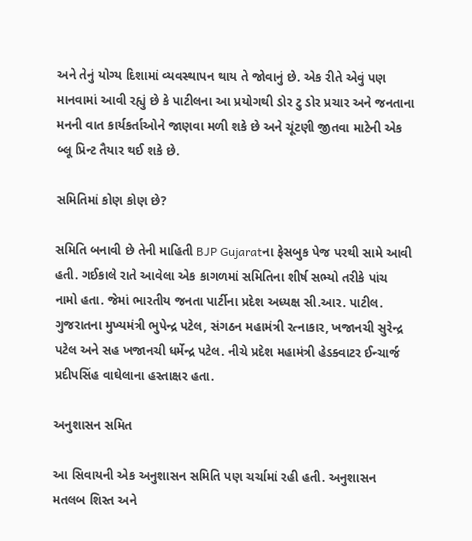અને તેનું યોગ્ય દિશામાં વ્યવસ્થાપન થાય તે જોવાનું છે. એક રીતે એવું પણ માનવામાં આવી રહ્યું છે કે પાટીલના આ પ્રયોગથી ડોર ટુ ડોર પ્રચાર અને જનતાના મનની વાત કાર્યકર્તાઓને જાણવા મળી શકે છે અને ચૂંટણી જીતવા માટેની એક બ્લૂ પ્રિન્ટ તૈયાર થઈ શકે છે.

સમિતિમાં કોણ કોણ છે?

સમિતિ બનાવી છે તેની માહિતી BJP Gujaratના ફેસબુક પેજ પરથી સામે આવી હતી. ગઈકાલે રાતે આવેલા એક કાગળમાં સમિતિના શીર્ષ સભ્યો તરીકે પાંચ નામો હતા. જેમાં ભારતીય જનતા પાર્ટીના પ્રદેશ અધ્યક્ષ સી.આર. પાટીલ. ગુજરાતના મુખ્યમંત્રી ભુપેન્દ્ર પટેલ, સંગઠન મહામંત્રી રત્નાકાર, ખજાનચી સુરેન્દ્ર પટેલ અને સહ ખજાનચી ધર્મેન્દ્ર પટેલ. નીચે પ્રદેશ મહામંત્રી હેડક્વાટર ઈન્ચાર્જ પ્રદીપસિંહ વાઘેલાના હસ્તાક્ષર હતા.

અનુશાસન સમિત

આ સિવાયની એક અનુશાસન સમિતિ પણ ચર્ચામાં રહી હતી. અનુશાસન મતલબ શિસ્ત અને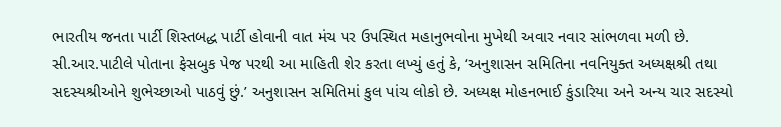ભારતીય જનતા પાર્ટી શિસ્તબદ્ધ પાર્ટી હોવાની વાત મંચ પર ઉપસ્થિત મહાનુભવોના મુખેથી અવાર નવાર સાંભળવા મળી છે. સી.આર.પાટીલે પોતાના ફેસબુક પેજ પરથી આ માહિતી શેર કરતા લખ્યું હતું કે, ‘અનુશાસન સમિતિના નવનિયુક્ત અધ્યક્ષશ્રી તથા સદસ્યશ્રીઓને શુભેચ્છાઓ પાઠવું છું.’ અનુશાસન સમિતિમાં કુલ પાંચ લોકો છે. અધ્યક્ષ મોહનભાઈ કુંડારિયા અને અન્ય ચાર સદસ્યો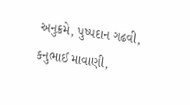અનુક્રમે, પુષ્પદાન ગઢવી, કનુભાઈ માવાણી,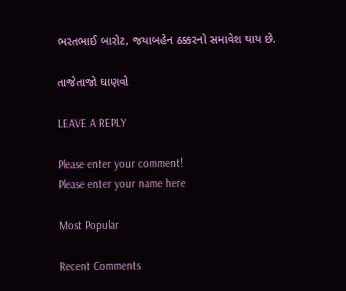ભરતભાઈ બારોટ, જયાબહેન ઠક્કરનો સમાવેશ થાય છે.

તાજેતાજો ઘાણવો

LEAVE A REPLY

Please enter your comment!
Please enter your name here

Most Popular

Recent Comments